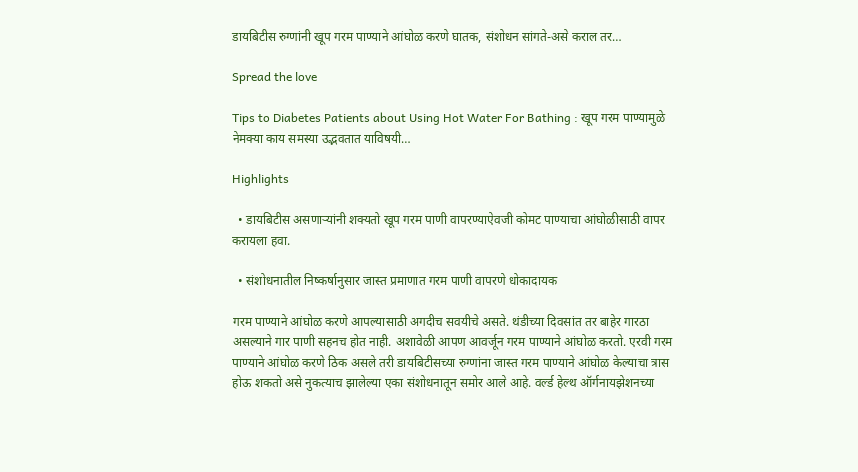डायबिटीस रुग्णांनी खूप गरम पाण्याने आंघोळ करणे घातक, संशोधन सांगते-असे कराल तर…

Spread the love

Tips to Diabetes Patients about Using Hot Water For Bathing : खूप गरम पाण्यामुळे नेमक्या काय समस्या उद्भवतात याविषयी…

Highlights

  • डायबिटीस असणाऱ्यांनी शक्यतो खूप गरम पाणी वापरण्याऐवजी कोमट पाण्याचा आंघोळीसाठी वापर करायला हवा.

  • संशोधनातील निष्कर्षानुसार जास्त प्रमाणात गरम पाणी वापरणे धोकादायक

गरम पाण्याने आंघोळ करणे आपल्यासाठी अगदीच सवयीचे असते. थंडीच्या दिवसांत तर बाहेर गारठा असल्याने गार पाणी सहनच होत नाही. अशावेळी आपण आवर्जून गरम पाण्याने आंघोळ करतो. एरवी गरम पाण्याने आंघोळ करणे ठिक असले तरी डायबिटीसच्या रुग्णांना जास्त गरम पाण्याने आंघोळ केल्याचा त्रास होऊ शकतो असे नुकत्याच झालेल्या एका संशोधनातून समोर आले आहे. वर्ल्ड हेल्थ ऑर्गनायझेशनच्या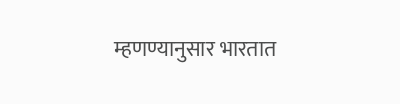म्हणण्यानुसार भारतात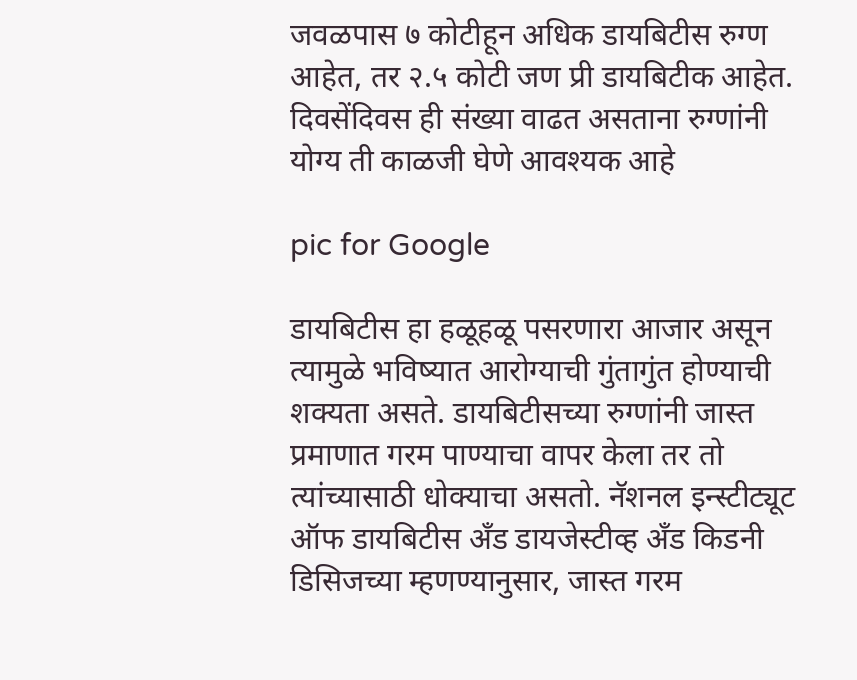जवळपास ७ कोटीहून अधिक डायबिटीस रुग्ण आहेत, तर २.५ कोटी जण प्री डायबिटीक आहेत. दिवसेंदिवस ही संख्या वाढत असताना रुग्णांनी योग्य ती काळजी घेणे आवश्यक आहे

pic for Google

डायबिटीस हा हळूहळू पसरणारा आजार असून त्यामुळे भविष्यात आरोग्याची गुंतागुंत होण्याची शक्यता असते. डायबिटीसच्या रुग्णांनी जास्त प्रमाणात गरम पाण्याचा वापर केला तर तो त्यांच्यासाठी धोक्याचा असतो. नॅशनल इन्स्टीट्यूट ऑफ डायबिटीस अँड डायजेस्टीव्ह अँड किडनी डिसिजच्या म्हणण्यानुसार, जास्त गरम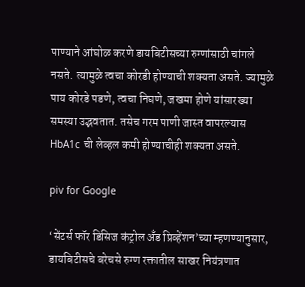पाण्याने आंघोळ करणे डायबिटीसच्या रुग्णांसाठी चांगले नसते. त्यामुळे त्वचा कोरडी होण्याची शक्यता असते. ज्यामुळे पाय कोरडे पडणे, त्वचा निघणे, जखमा होणे यांसारख्या समस्या उद्भवतात. तसेच गरम पाणी जास्त वापरल्यास HbA1c ची लेव्हल कमी होण्याचीही शक्यता असते.

piv for Google

‘सेंटर्स फॉर डिसिज कंट्रोल अँड प्रिव्हेंशन’च्या म्हणण्यानुसार, डायबिटीसचे बरेचसे रुग्ण रक्तातील साखर नियंत्रणात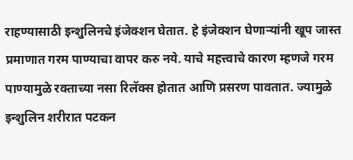राहण्यासाठी इन्शुलिनचे इंजेक्शन घेतात. हे इंजेक्शन घेणाऱ्यांनी खूप जास्त प्रमाणात गरम पाण्याचा वापर करु नये. याचे महत्त्वाचे कारण म्हणजे गरम पाण्यामुळे रक्ताच्या नसा रिलॅक्स होतात आणि प्रसरण पावतात. ज्यामुळे इन्शुलिन शरीरात पटकन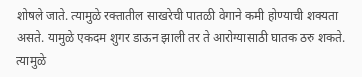शोषले जाते. त्यामुळे रक्तातील साखरेची पातळी वेगाने कमी होण्याची शक्यता असते. यामुळे एकदम शुगर डाऊन झाली तर ते आरोग्यासाठी घातक ठरु शकते. त्यामुळे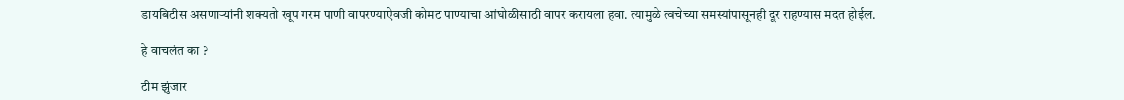डायबिटीस असणाऱ्यांनी शक्यतो खूप गरम पाणी वापरण्याऐवजी कोमट पाण्याचा आंघोळीसाठी वापर करायला हवा. त्यामुळे त्वचेच्या समस्यांपासूनही दूर राहण्यास मदत होईल.

हे वाचलंत का ?

टीम झुंजार